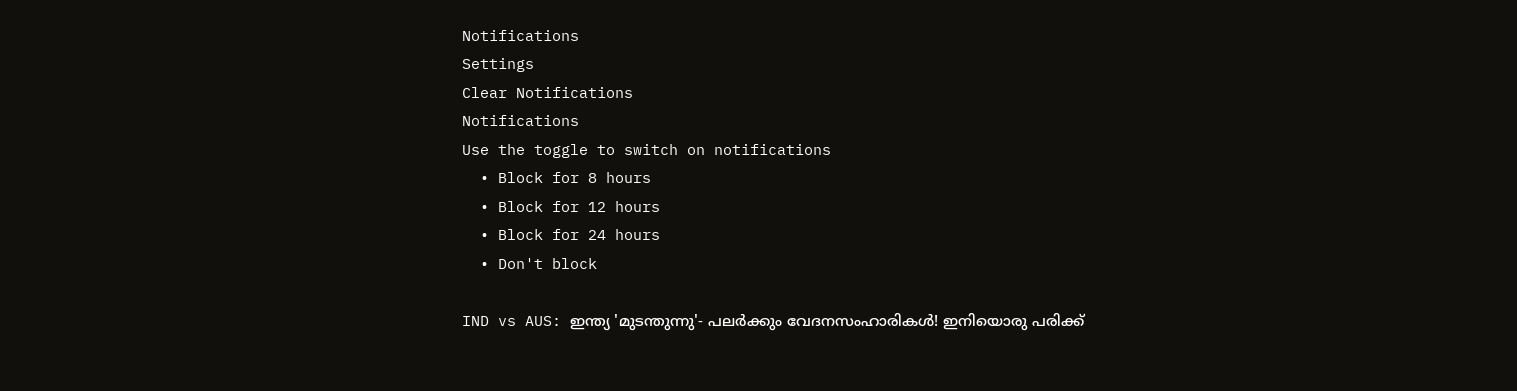Notifications
Settings
Clear Notifications
Notifications
Use the toggle to switch on notifications
  • Block for 8 hours
  • Block for 12 hours
  • Block for 24 hours
  • Don't block

IND vs AUS: ഇന്ത്യ 'മുടന്തുന്നു'- പലര്‍ക്കും വേദനസംഹാരികള്‍! ഇനിയൊരു പരിക്ക്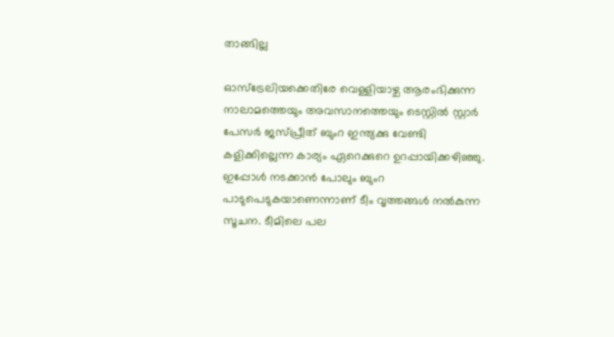താങ്ങില്ല

ഓസ്‌ട്രേലിയക്കെതിരേ വെള്ളിയാഴ്ച ആരംഭിക്കുന്ന നാലാമത്തെയും അവസാനത്തെയും ടെസ്റ്റില്‍ സ്റ്റാര്‍ പേസര്‍ ജസ്പ്രീത് ബുംറ ഇന്ത്യക്കു വേണ്ടി കളിക്കില്ലെന്ന കാര്യം ഏറെക്കുറെ ഉറപ്പായിക്കഴിഞ്ഞു. ഇപ്പോള്‍ നടക്കാന്‍ പോലും ബുംറ പാടുപെടുകയാണെന്നാണ് ടീം വൃത്തങ്ങള്‍ നല്‍കുന്ന സൂചന. ടീമിലെ പല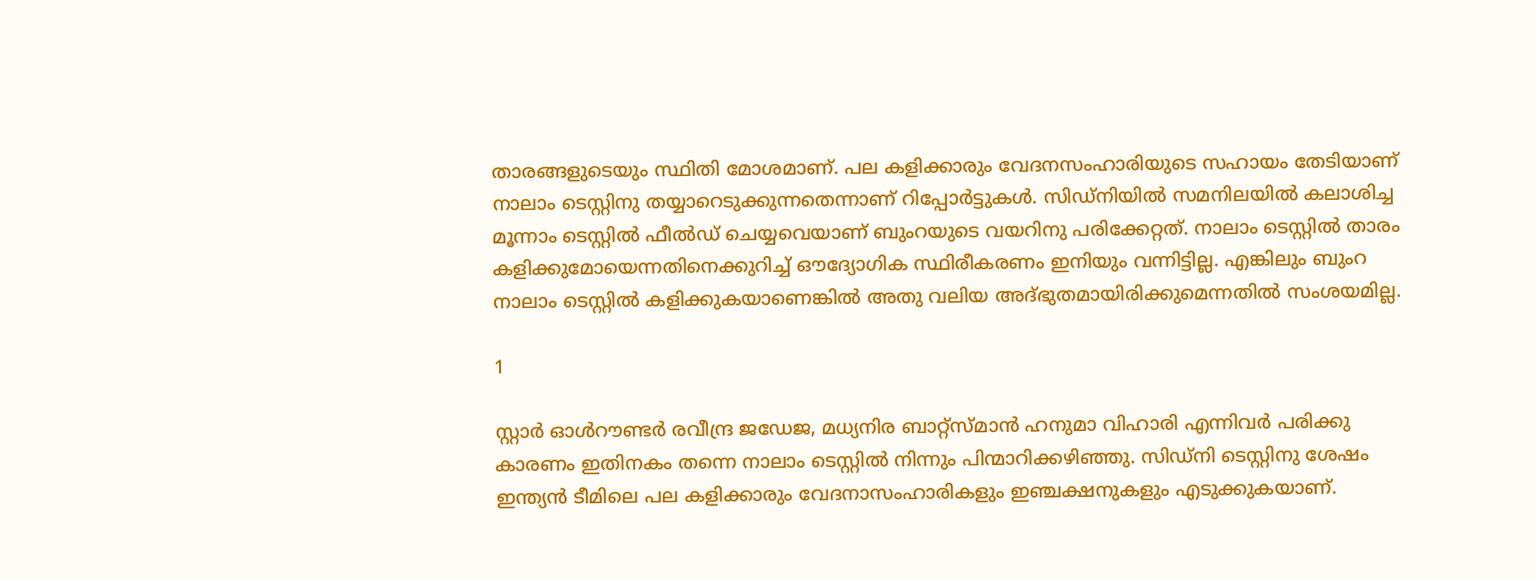താരങ്ങളുടെയും സ്ഥിതി മോശമാണ്. പല കളിക്കാരും വേദനസംഹാരിയുടെ സഹായം തേടിയാണ് നാലാം ടെസ്റ്റിനു തയ്യാറെടുക്കുന്നതെന്നാണ് റിപ്പോര്‍ട്ടുകള്‍. സിഡ്‌നിയില്‍ സമനിലയില്‍ കലാശിച്ച മൂന്നാം ടെസ്റ്റില്‍ ഫീല്‍ഡ് ചെയ്യവെയാണ് ബുംറയുടെ വയറിനു പരിക്കേറ്റത്. നാലാം ടെസ്റ്റില്‍ താരം കളിക്കുമോയെന്നതിനെക്കുറിച്ച് ഔദ്യോഗിക സ്ഥിരീകരണം ഇനിയും വന്നിട്ടില്ല. എങ്കിലും ബുംറ നാലാം ടെസ്റ്റില്‍ കളിക്കുകയാണെങ്കില്‍ അതു വലിയ അദ്ഭുതമായിരിക്കുമെന്നതില്‍ സംശയമില്ല.

1

സ്റ്റാര്‍ ഓള്‍റൗണ്ടര്‍ രവീന്ദ്ര ജഡേജ, മധ്യനിര ബാറ്റ്‌സ്മാന്‍ ഹനുമാ വിഹാരി എന്നിവര്‍ പരിക്കു കാരണം ഇതിനകം തന്നെ നാലാം ടെസ്റ്റില്‍ നിന്നും പിന്മാറിക്കഴിഞ്ഞു. സിഡ്‌നി ടെസ്റ്റിനു ശേഷം ഇന്ത്യന്‍ ടീമിലെ പല കളിക്കാരും വേദനാസംഹാരികളും ഇഞ്ചക്ഷനുകളും എടുക്കുകയാണ്.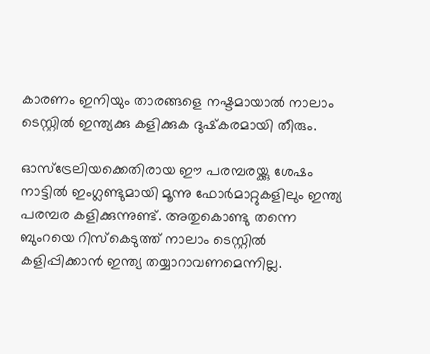കാരണം ഇനിയും താരങ്ങളെ നഷ്ടമായാല്‍ നാലാം ടെസ്റ്റില്‍ ഇന്ത്യക്കു കളിക്കുക ദുഷ്‌കരമായി തീരും.

ഓസ്‌ട്രേലിയക്കെതിരായ ഈ പരമ്പരയ്ക്കു ശേഷം നാട്ടില്‍ ഇംഗ്ലണ്ടുമായി മൂന്നു ഫോര്‍മാറ്റുകളിലും ഇന്ത്യ പരമ്പര കളിക്കുന്നുണ്ട്. അതുകൊണ്ടു തന്നെ ബുംറയെ റിസ്‌കെടുത്ത് നാലാം ടെസ്റ്റില്‍ കളിപ്പിക്കാന്‍ ഇന്ത്യ തയ്യാറാവണമെന്നില്ല.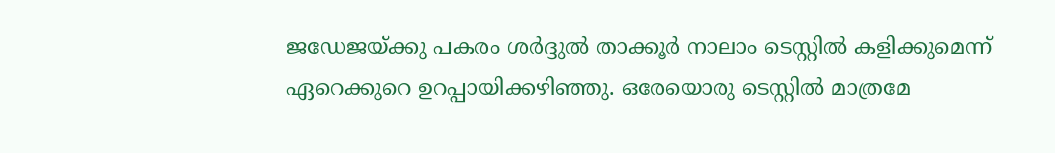ജഡേജയ്ക്കു പകരം ശര്‍ദ്ദുല്‍ താക്കൂര്‍ നാലാം ടെസ്റ്റില്‍ കളിക്കുമെന്ന് ഏറെക്കുറെ ഉറപ്പായിക്കഴിഞ്ഞു. ഒരേയൊരു ടെസ്റ്റില്‍ മാത്രമേ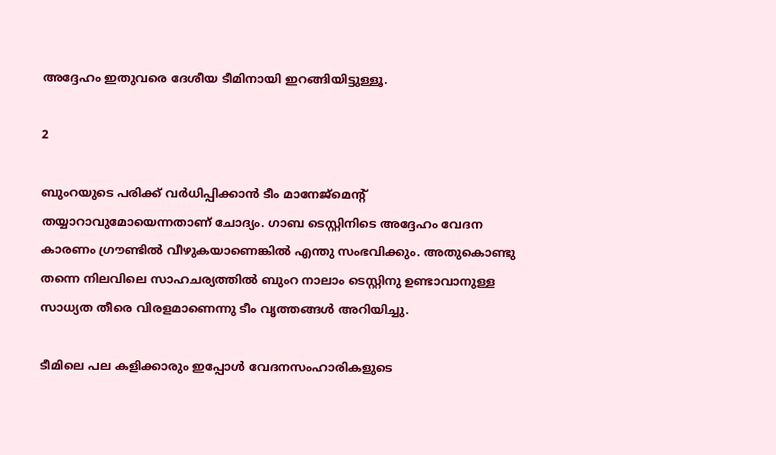അദ്ദേഹം ഇതുവരെ ദേശീയ ടീമിനായി ഇറങ്ങിയിട്ടുള്ളൂ.

2

ബുംറയുടെ പരിക്ക് വര്‍ധിപ്പിക്കാന്‍ ടീം മാനേജ്‌മെന്റ് തയ്യാറാവുമോയെന്നതാണ് ചോദ്യം. ഗാബ ടെസ്റ്റിനിടെ അദ്ദേഹം വേദന കാരണം ഗ്രൗണ്ടില്‍ വീഴുകയാണെങ്കില്‍ എന്തു സംഭവിക്കും. അതുകൊണ്ടു തന്നെ നിലവിലെ സാഹചര്യത്തില്‍ ബുംറ നാലാം ടെസ്റ്റിനു ഉണ്ടാവാനുള്ള സാധ്യത തീരെ വിരളമാണെന്നു ടീം വൃത്തങ്ങള്‍ അറിയിച്ചു.

ടീമിലെ പല കളിക്കാരും ഇപ്പോള്‍ വേദനസംഹാരികളുടെ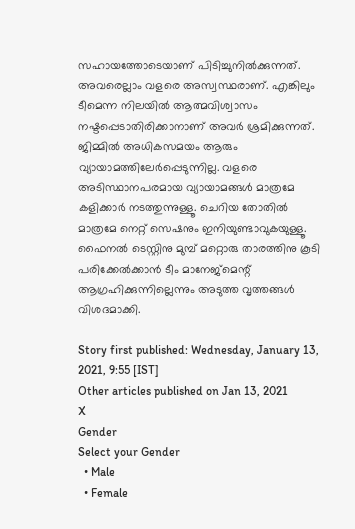സഹായത്തോടെയാണ് പിടിച്ചുനില്‍ക്കുന്നത്. അവരെല്ലാം വളരെ അസ്വസ്ഥരാണ്. എങ്കിലും ടീമെന്ന നിലയില്‍ ആത്മവിശ്വാസം നഷ്ടപ്പെടാതിരിക്കാനാണ് അവര്‍ ശ്രമിക്കുന്നത്. ജിമ്മില്‍ അധികസമയം ആരും വ്യായാമത്തിലേര്‍പ്പെടുന്നില്ല. വളരെ അടിസ്ഥാനപരമായ വ്യായാമങ്ങള്‍ മാത്രമേ കളിക്കാര്‍ നടത്തുന്നുള്ളൂ. ചെറിയ തോതില്‍ മാത്രമേ നെറ്റ് സെഷനും ഇനിയുണ്ടാവുകയുള്ളൂ. ഫൈനല്‍ ടെസ്റ്റിനു മുമ്പ് മറ്റൊരു താരത്തിനു കൂടി പരിക്കേല്‍ക്കാന്‍ ടീം മാനേജ്‌മെന്റ് ആഗ്രഹിക്കുന്നില്ലെന്നും അടുത്ത വൃത്തങ്ങള്‍ വിശദമാക്കി.

Story first published: Wednesday, January 13, 2021, 9:55 [IST]
Other articles published on Jan 13, 2021
X
Gender
Select your Gender
  • Male
  • Female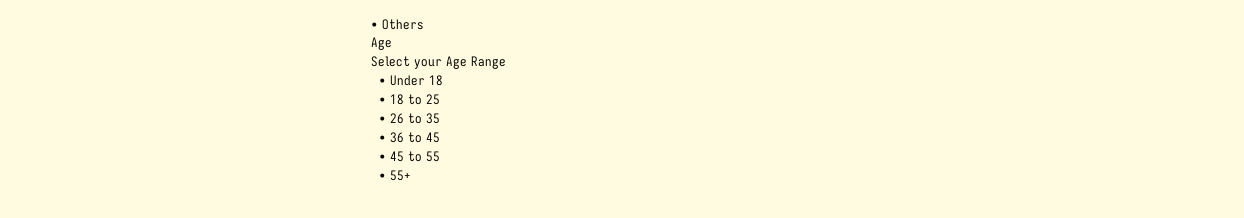• Others
Age
Select your Age Range
  • Under 18
  • 18 to 25
  • 26 to 35
  • 36 to 45
  • 45 to 55
  • 55+